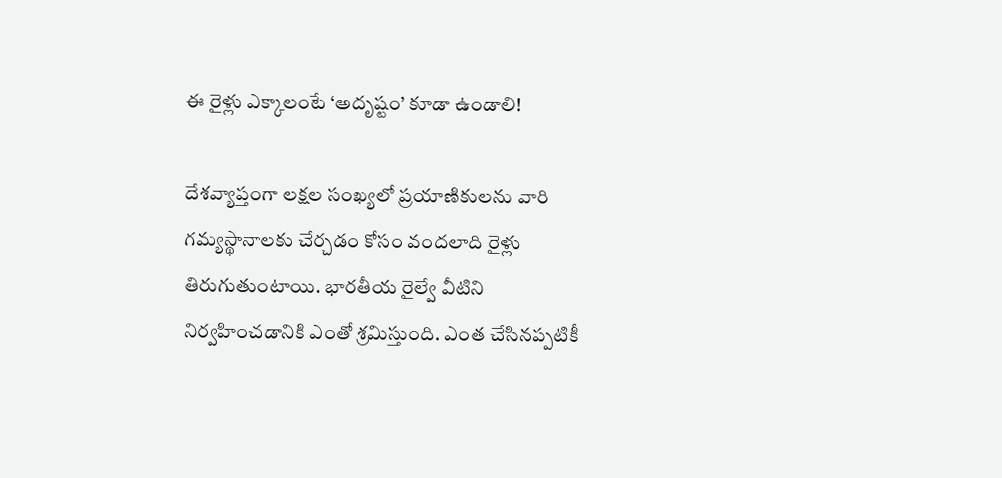ఈ రైళ్లు ఎక్కాలంటే ‘అదృష్టం’ కూడా ఉండాలి!

దేశవ్యాప్తంగా లక్షల సంఖ్యలో ప్రయాణికులను వారి గమ్యస్థానాలకు చేర్చడం కోసం వందలాది రైళ్లు తిరుగుతుంటాయి. భారతీయ రైల్వే వీటిని నిర్వహించడానికి ఎంతో శ్రమిస్తుంది. ఎంత చేసినప్పటికీ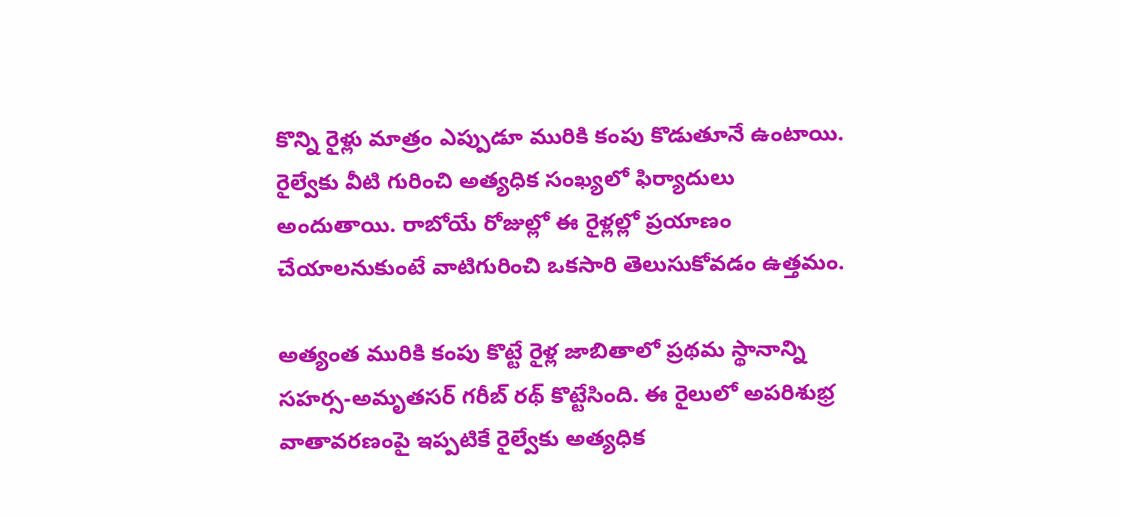కొన్ని రైళ్లు మాత్రం ఎప్పుడూ మురికి కంపు కొడుతూనే ఉంటాయి. రైల్వేకు వీటి గురించి అత్యధిక సంఖ్యలో ఫిర్యాదులు అందుతాయి. రాబోయే రోజుల్లో ఈ రైళ్లల్లో ప్రయాణం చేయాలనుకుంటే వాటిగురించి ఒకసారి తెలుసుకోవడం ఉత్తమం.

అత్యంత మురికి కంపు కొట్టే రైళ్ల జాబితాలో ప్రథమ స్థానాన్ని సహర్స-అమృతసర్ గరీబ్ రథ్ కొట్టేసింది. ఈ రైలులో అపరిశుభ్ర వాతావరణంపై ఇప్పటికే రైల్వేకు అత్యధిక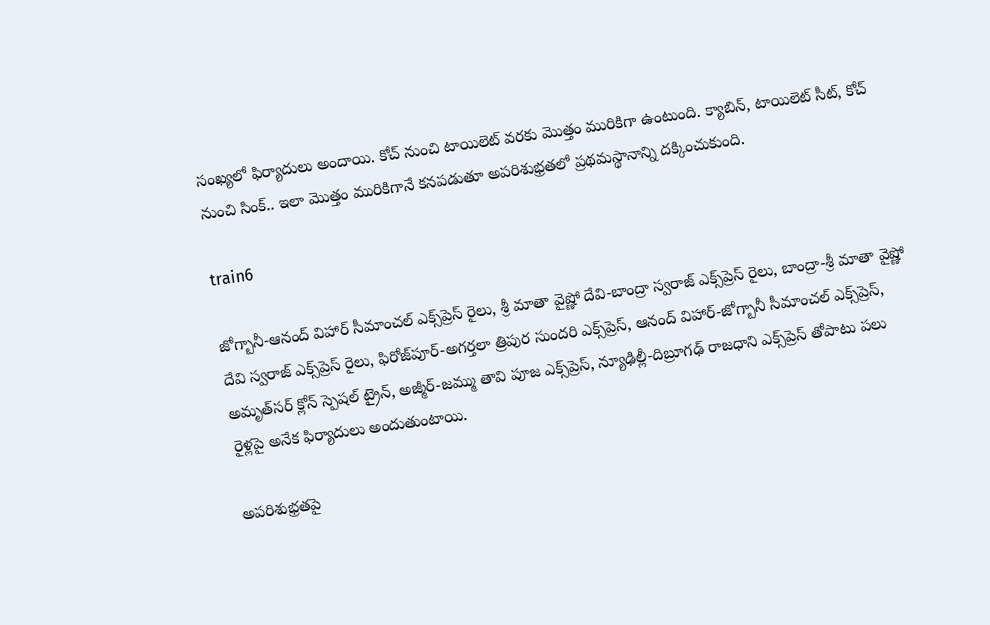సంఖ్యలో ఫిర్యాదులు అందాయి. కోచ్ నుంచి టాయిలెట్ వరకు మొత్తం మురికిగా ఉంటుంది. క్యాబిన్, టాయిలెట్ సీట్, కోచ్ నుంచి సింక్.. ఇలా మొత్తం మురికిగానే కనపడుతూ అపరిశుభ్రతలో ప్రథమస్థానాన్ని దక్కించుకుంది.

train6

జోగ్బానీ-ఆనంద్ విహార్ సీమాంచల్ ఎక్స్‌ప్రెస్ రైలు, శ్రీ మాతా వైష్ణో దేవి-బాంద్రా స్వరాజ్ ఎక్స్‌ప్రెస్ రైలు, బాంద్రా-శ్రీ మాతా వైష్ణో దేవి స్వరాజ్ ఎక్స్‌ప్రెస్ రైలు, ఫిరోజ్‌పూర్-అగర్తలా త్రిపుర సుందరి ఎక్స్‌ప్రెస్, ఆనంద్ విహార్-జోగ్బానీ సీమాంచల్ ఎక్స్‌ప్రెస్, అమృత్‌సర్ క్లోన్ స్పెషల్ ట్రైన్, అజ్మీర్-జమ్ము తావి పూజ ఎక్స్‌ప్రెస్, న్యూఢిల్లీ-దిబ్రూగఢ్ రాజధాని ఎక్స్‌ప్రెస్ తోపాటు పలు రైళ్లపై అనేక ఫిర్యాదులు అందుతుంటాయి.

అపరిశుభ్రతపై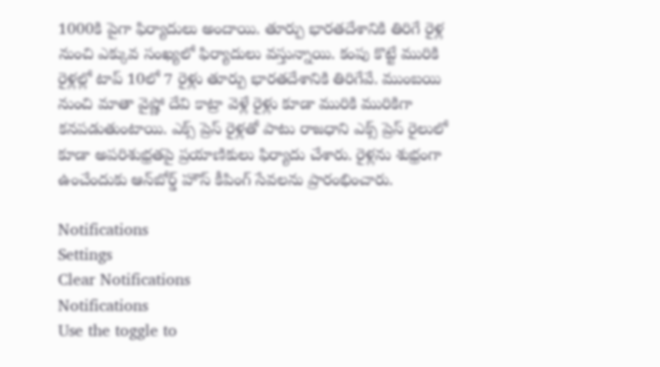1000కి పైగా ఫిర్యాదులు అందాయి. తూర్పు భారతదేశానికి తిరిగే రైళ్ల నుంచి ఎక్కువ సంఖ్యలో ఫిర్యాదులు వస్తున్నాయి. కంపు కొట్టే మురికి రైళ్లల్లో టాప్ 10లో 7 రైళ్లు తూర్పు భారతదేశానికి తిరిగేవే. ముంబయి నుంచి మాతా వైష్ణో దేవి కాట్రా వెళ్లే రైళ్లు కూడా మురికి మురికిగా కనపడుతుంటాయి. ఎక్స్ ప్రెస్ రైళ్లతో పాటు రాజధాని ఎక్స్ ప్రెస్ రైలులో కూడా అపరిశుభ్రతపై ప్రయాణికులు ఫిర్యాదు చేశారు. రైళ్లను శుభ్రంగా ఉంచేందుకు ఆన్‌బోర్డ్‌ హౌస్‌ కీపింగ్‌ సేవలను ప్రారంభించారు.

Notifications
Settings
Clear Notifications
Notifications
Use the toggle to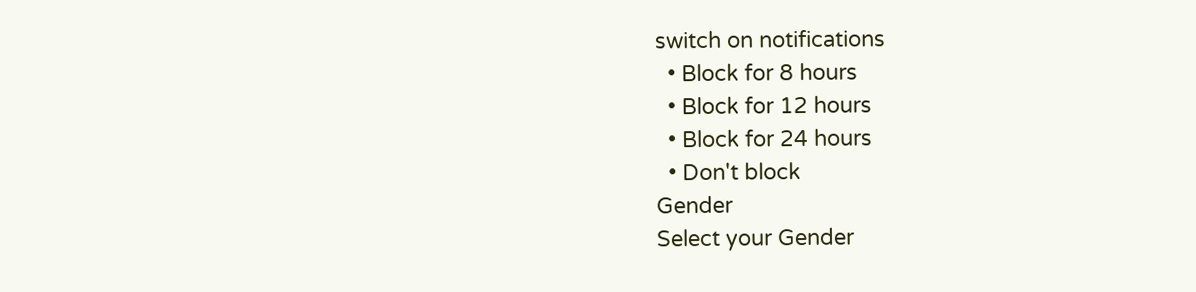switch on notifications
  • Block for 8 hours
  • Block for 12 hours
  • Block for 24 hours
  • Don't block
Gender
Select your Gender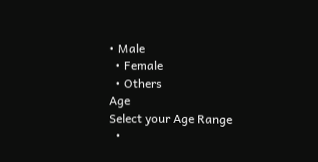• Male
  • Female
  • Others
Age
Select your Age Range
  •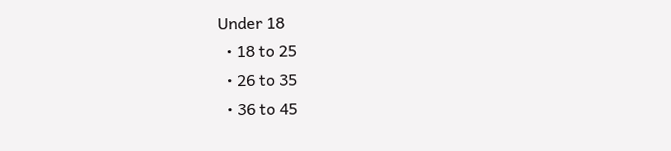Under 18
  • 18 to 25
  • 26 to 35
  • 36 to 45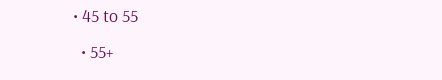• 45 to 55
  • 55+